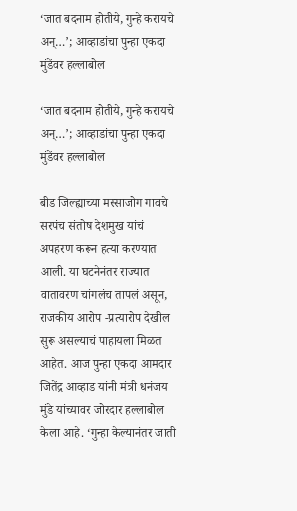‘जात बदनाम होतीये, गुन्हे करायचे अन्…’; आव्हाडांचा पुन्हा एकदा मुंडेंवर हल्लाबोल

‘जात बदनाम होतीये, गुन्हे करायचे अन्…’; आव्हाडांचा पुन्हा एकदा मुंडेंवर हल्लाबोल

बीड जिल्ह्याच्या मस्साजोग गावचे सरपंच संतोष देशमुख यांचं अपहरण करून हत्या करण्यात आली. या घटनेनंतर राज्यात वातावरण चांगलंच तापलं असून, राजकीय आरोप -प्रत्यारोप देखील सुरू असल्याचं पाहायला मिळत आहेत. आज पुन्हा एकदा आमदार जितेंद्र आव्हाड यांनी मंत्री धनंजय मुंडे यांच्यावर जोरदार हल्लाबोल केला आहे. ‘गुन्हा केल्यानंतर जाती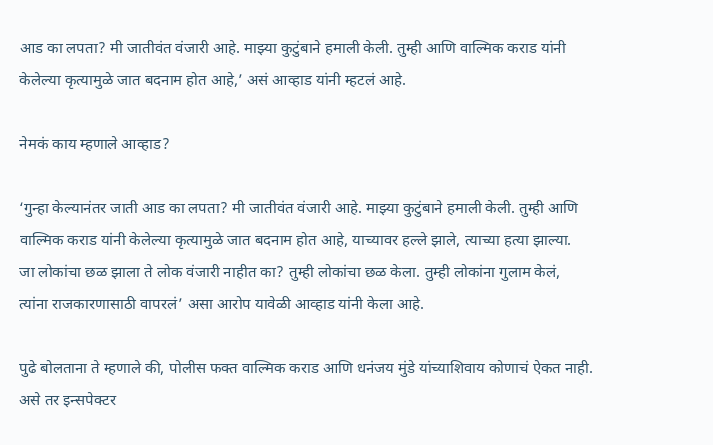आड का लपता? मी जातीवंत वंजारी आहे. माझ्या कुटुंबाने हमाली केली. तुम्ही आणि वाल्मिक कराड यांनी केलेल्या कृत्यामुळे जात बदनाम होत आहे,’ असं आव्हाड यांनी म्हटलं आहे.

नेमकं काय म्हणाले आव्हाड?

‘गुन्हा केल्यानंतर जाती आड का लपता? मी जातीवंत वंजारी आहे. माझ्या कुटुंबाने हमाली केली. तुम्ही आणि वाल्मिक कराड यांनी केलेल्या कृत्यामुळे जात बदनाम होत आहे, याच्यावर हल्ले झाले, त्याच्या हत्या झाल्या.   जा लोकांचा छळ झाला ते लोक वंजारी नाहीत का? तुम्ही लोकांचा छळ केला. तुम्ही लोकांना गुलाम केलं, त्यांना राजकारणासाठी वापरलं’ असा आरोप यावेळी आव्हाड यांनी केला आहे.

पुढे बोलताना ते म्हणाले की, पोलीस फक्त वाल्मिक कराड आणि धनंजय मुंडे यांच्याशिवाय कोणाचं ऐकत नाही. असे तर इन्सपेक्टर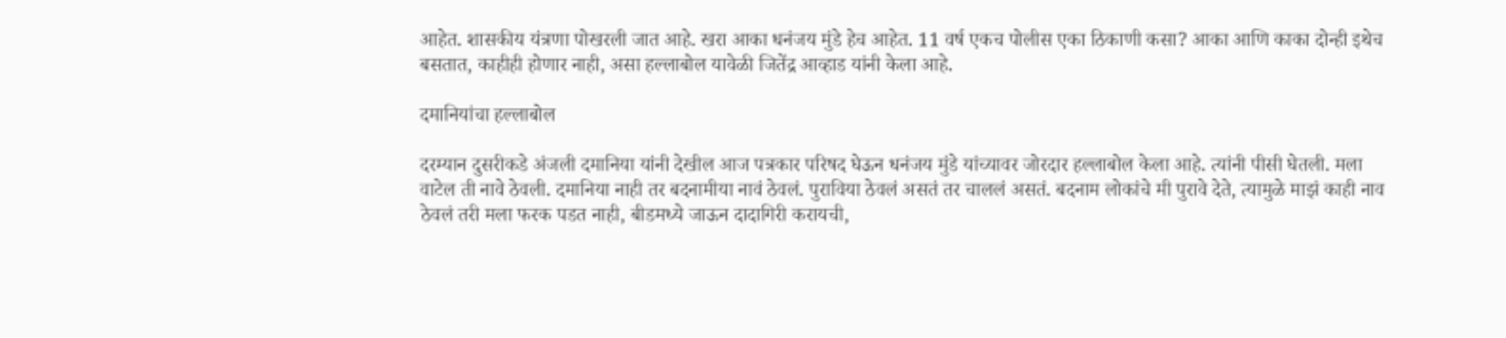आहेत. शासकीय यंत्रणा पोखरली जात आहे. खरा आका धनंजय मुंडे हेच आहेत. 11 वर्ष एकच पोलीस एका ठिकाणी कसा? आका आणि काका दोन्ही इथेच बसतात, काहीही होणार नाही, असा हल्लाबोल यावेळी जितेंद्र आव्हाड यांनी केला आहे.

दमानियांचा हल्लाबोल

दरम्यान दुसरीकडे अंजली दमानिया यांनी देखील आज पत्रकार परिषद घेऊन धनंजय मुंडे यांच्यावर जोरदार हल्लाबोल केला आहे. त्यांनी पीसी घेतली. मला वाटेल ती नावे ठेवली. दमानिया नाही तर बदनामीया नावं ठेवलं. पुराविया ठेवलं असतं तर चाललं असतं. बदनाम लोकांचे मी पुरावे देते, त्यामुळे माझं काही नाव ठेवलं तरी मला फरक पडत नाही, बीडमध्ये जाऊन दादागिरी करायची,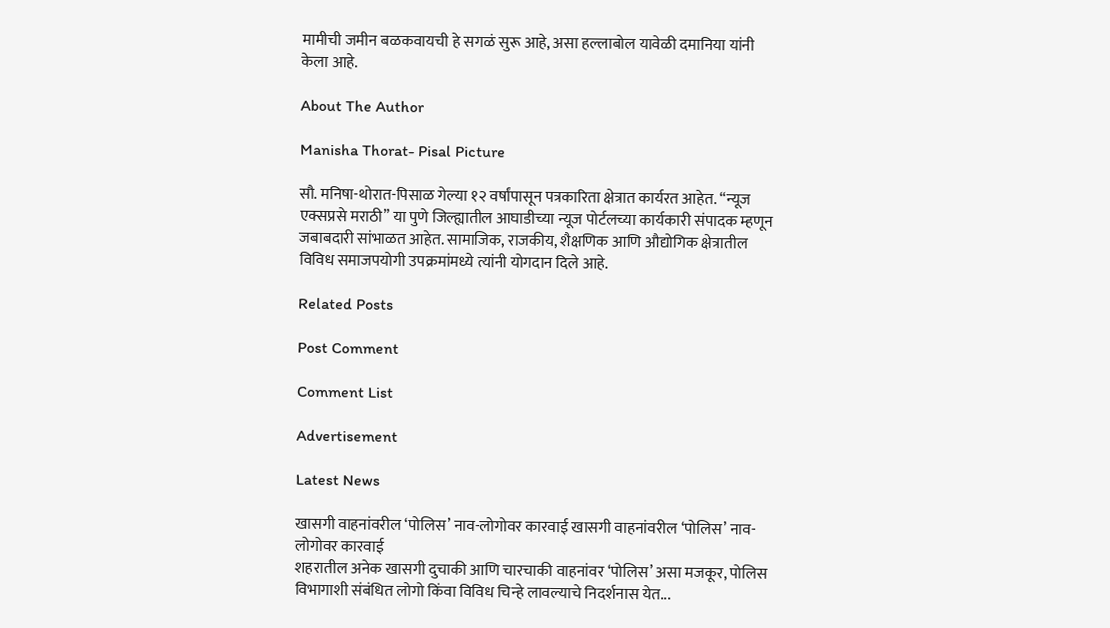मामीची जमीन बळकवायची हे सगळं सुरू आहे, असा हल्लाबोल यावेळी दमानिया यांनी केला आहे.

About The Author

Manisha Thorat- Pisal Picture

सौ. मनिषा-थोरात-पिसाळ गेल्या १२ वर्षांपासून पत्रकारिता क्षेत्रात कार्यरत आहेत. ‘‘न्यूज एक्सप्रसे मराठी’’ या पुणे जिल्ह्यातील आघाडीच्या न्यूज पोर्टलच्या कार्यकारी संपादक म्हणून जबाबदारी सांभाळत आहेत. सामाजिक, राजकीय, शैक्षणिक आणि औद्योगिक क्षेत्रातील विविध समाजपयोगी उपक्रमांमध्ये त्यांनी योगदान दिले आहे.

Related Posts

Post Comment

Comment List

Advertisement

Latest News

खासगी वाहनांवरील ‘पोलिस’ नाव-लोगोवर कारवाई खासगी वाहनांवरील ‘पोलिस’ नाव-लोगोवर कारवाई
शहरातील अनेक खासगी दुचाकी आणि चारचाकी वाहनांवर ‘पोलिस’ असा मजकूर, पोलिस विभागाशी संबंधित लोगो किंवा विविध चिन्हे लावल्याचे निदर्शनास येत...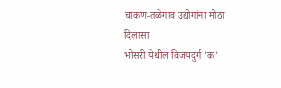चाकण-तळेगाव उद्योगांना मोठा दिलासा
भोसरी येथील विजयदुर्ग 'क'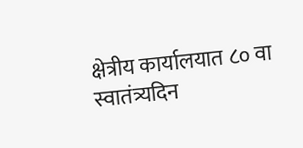क्षेत्रीय कार्यालयात ८० वा स्वातंत्र्यदिन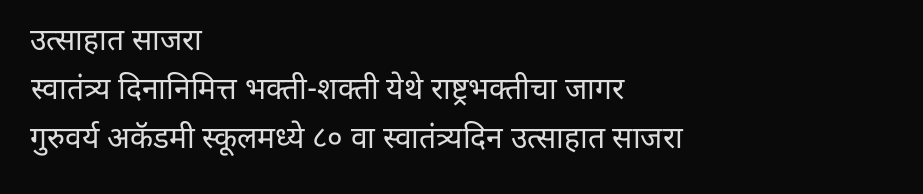उत्साहात साजरा
स्वातंत्र्य दिनानिमित्त भक्ती-शक्ती येथे राष्ट्रभक्तीचा जागर
गुरुवर्य अकॅडमी स्कूलमध्ये ८० वा स्वातंत्र्यदिन उत्साहात साजरा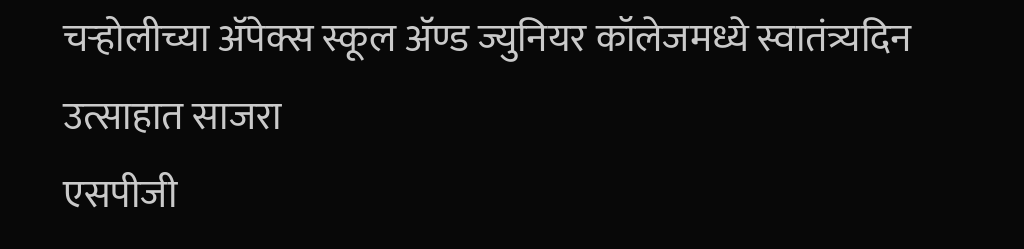चऱ्होलीच्या अ‍ॅपेक्स स्कूल अ‍ॅण्ड ज्युनियर कॉलेजमध्ये स्वातंत्र्यदिन उत्साहात साजरा
एसपीजी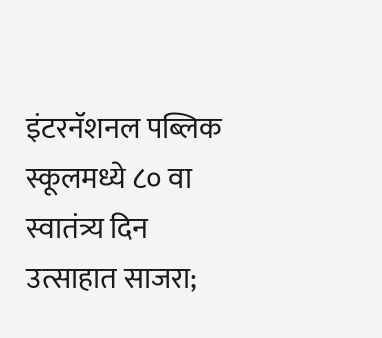इंटरनॅशनल पब्लिक स्कूलमध्ये ८० वा स्वातंत्र्य दिन उत्साहात साजरा;